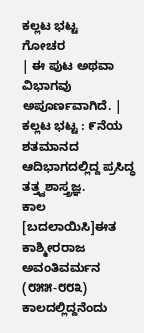ಕಲ್ಲಟ ಭಟ್ಟ
ಗೋಚರ
| ಈ ಪುಟ ಅಥವಾ ವಿಭಾಗವು ಅಪೂರ್ಣವಾಗಿದೆ. |
ಕಲ್ಲಟ ಭಟ್ಟ : ೯ನೆಯ ಶತಮಾನದ ಆದಿಭಾಗದಲ್ಲಿದ್ದ ಪ್ರಸಿದ್ಧ ತತ್ತ್ವಶಾಸ್ತ್ರಜ್ಞ.
ಕಾಲ
[ಬದಲಾಯಿಸಿ]ಈತ ಕಾಶ್ಮೀರರಾಜ ಅವಂತಿವರ್ಮನ (೮೫೫-೮೮೩) ಕಾಲದಲ್ಲಿದ್ದನೆಂದು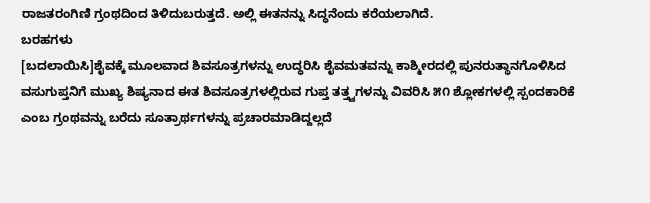ರಾಜತರಂಗಿಣಿ ಗ್ರಂಥದಿಂದ ತಿಳಿದುಬರುತ್ತದೆ. ಅಲ್ಲಿ ಈತನನ್ನು ಸಿದ್ಧನೆಂದು ಕರೆಯಲಾಗಿದೆ.
ಬರಹಗಳು
[ಬದಲಾಯಿಸಿ]ಶೈವಕ್ಕೆ ಮೂಲವಾದ ಶಿವಸೂತ್ರಗಳನ್ನು ಉದ್ಧರಿಸಿ ಶೈವಮತವನ್ನು ಕಾಶ್ಮೀರದಲ್ಲಿ ಪುನರುತ್ಥಾನಗೊಳಿಸಿದ ವಸುಗುಪ್ತನಿಗೆ ಮುಖ್ಯ ಶಿಷ್ಯನಾದ ಈತ ಶಿವಸೂತ್ರಗಳಲ್ಲಿರುವ ಗುಪ್ತ ತತ್ತ್ವಗಳನ್ನು ವಿವರಿಸಿ ೫೧ ಶ್ಲೋಕಗಳಲ್ಲಿ ಸ್ಪಂದಕಾರಿಕೆ ಎಂಬ ಗ್ರಂಥವನ್ನು ಬರೆದು ಸೂತ್ರಾರ್ಥಗಳನ್ನು ಪ್ರಚಾರಮಾಡಿದ್ದಲ್ಲದೆ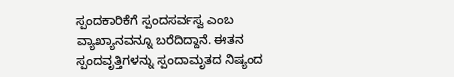ಸ್ಪಂದಕಾರಿಕೆಗೆ ಸ್ಪಂದಸರ್ವಸ್ವ ಎಂಬ ವ್ಯಾಖ್ಯಾನವನ್ನೂ ಬರೆದಿದ್ದಾನೆ. ಈತನ ಸ್ಪಂದವೃತ್ತಿಗಳನ್ನು ಸ್ಪಂದಾಮೃತದ ನಿಷ್ಯಂದ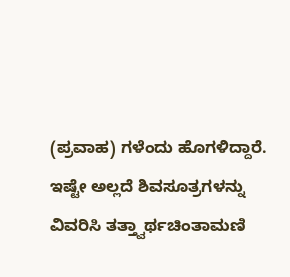(ಪ್ರವಾಹ) ಗಳೆಂದು ಹೊಗಳಿದ್ದಾರೆ. ಇಷ್ಟೇ ಅಲ್ಲದೆ ಶಿವಸೂತ್ರಗಳನ್ನು ವಿವರಿಸಿ ತತ್ತ್ವಾರ್ಥಚಿಂತಾಮಣಿ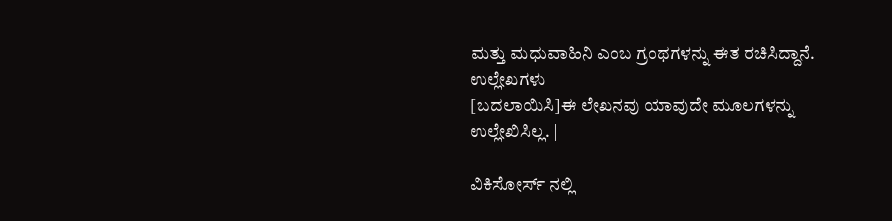ಮತ್ತು ಮಧುವಾಹಿನಿ ಎಂಬ ಗ್ರಂಥಗಳನ್ನು ಈತ ರಚಿಸಿದ್ದಾನೆ.
ಉಲ್ಲೇಖಗಳು
[ಬದಲಾಯಿಸಿ]ಈ ಲೇಖನವು ಯಾವುದೇ ಮೂಲಗಳನ್ನು ಉಲ್ಲೇಖಿಸಿಲ್ಲ. |

ವಿಕಿಸೋರ್ಸ್ ನಲ್ಲಿ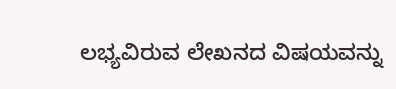ಲಭ್ಯವಿರುವ ಲೇಖನದ ವಿಷಯವನ್ನು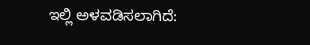ಇಲ್ಲಿ ಅಳವಡಿಸಲಾಗಿದೆ: